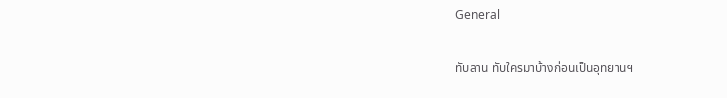General

ทับลาน ทับใครมาบ้างก่อนเป็นอุทยานฯ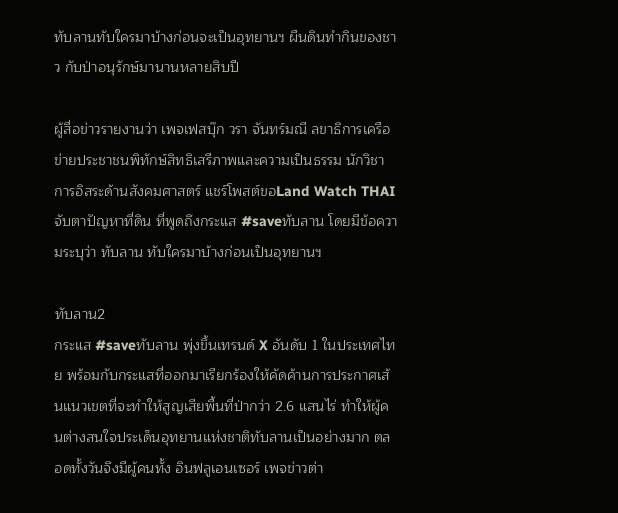ทับลานทับใครมาบ้างก่อนจะเป็นอุทยานฯ ผืนดินทำกินของชาว กับป่าอนุรักษ์มานานหลายสิบปี

ผู้สื่อข่าวรายงานว่า เพจเฟสบุ๊ก วรา จันทร์มณี ลขาธิการเครือข่ายประชาชนพิทักษ์สิทธิเสรีภาพและความเป็นธรรม นักวิชาการอิสระด้านสังคมศาสตร์ แชร์โพสต์ขอLand Watch THAI จับตาปัญหาที่ดิน ที่พูดถึงกระแส #saveทับลาน โดยมีข้อความระบุว่า ทับลาน ทับใครมาบ้างก่อนเป็นอุทยานฯ

ทับลาน2
กระแส #saveทับลาน พุ่งขึ้นเทรนด์ X อันดับ 1 ในประเทศไทย พร้อมกับกระแสที่ออกมาเรียกร้องให้คัดค้านการประกาศเส้นแนวเขตที่จะทำให้สูญเสียพื้นที่ป่ากว่า 2.6 แสนไร่ ทำให้ผู้คนต่างสนใจประเด็นอุทยานแห่งชาติทับลานเป็นอย่างมาก ตลอดทั้งวันจึงมีผู้คนทั้ง อินฟลูเอนเซอร์ เพจข่าวต่า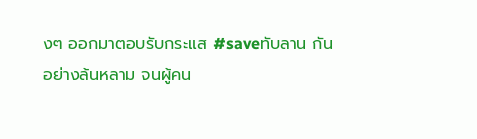งๆ ออกมาตอบรับกระแส #saveทับลาน กันอย่างล้นหลาม จนผู้คน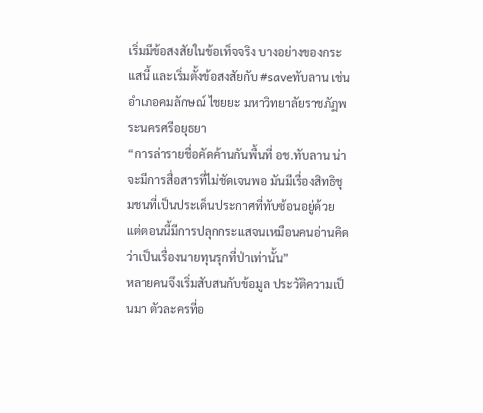เริ่มมีข้อสงสัยในข้อเท็จจริง บางอย่างของกระแสนี้ และเริ่มตั้งข้อสงสัยกับ #saveทับลาน เช่น อำเภอคมลักษณ์ ไชยยะ มหาวิทยาลัยราชภัฏพระนครศรีอยุธยา
“การล่ารายชื่อคัดค้านกันพื้นที่ อช.ทับลาน น่าจะมีการสื่อสารที่ไม่ชัดเจนพอ มันมีเรื่องสิทธิชุมชนที่เป็นประเด็นประกาศที่ทับซ้อนอยู่ด้วย แต่ตอนนี้มีการปลุกกระแสจนเหมือนคนอ่านคิดว่าเป็นเรื่องนายทุนรุกที่ป่าเท่านั้น”
หลายคนจึงเริ่มสับสนกับข้อมูล ประวัติความเป็นมา ตัวละครที่อ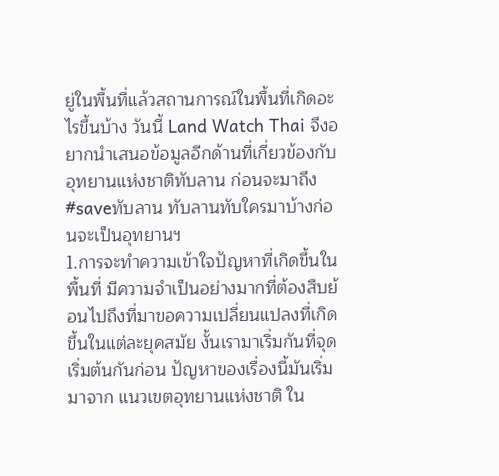ยู่ในพื้นที่แล้วสถานการณ์ในพื้นที่เกิดอะไรขึ้นบ้าง วันนี้ Land Watch Thai จึงอยากนำเสนอข้อมูลอีกด้านที่เกี่ยวข้องกับอุทยานแห่งชาติทับลาน ก่อนจะมาถึง #saveทับลาน ทับลานทับใครมาบ้างก่อนจะเป็นอุทยานฯ
1.การจะทำความเข้าใจปัญหาที่เกิดขึ้นในพื้นที่ มีความจำเป็นอย่างมากที่ต้องสืบย้อนไปถึงที่มาขอความเปลี่ยนแปลงที่เกิดขึ้นในแต่ละยุคสมัย งั้นเรามาเริ่มกันที่จุดเริ่มต้นกันก่อน ปัญหาของเรื่องนี้มันเริ่มมาจาก แนวเขตอุทยานแห่งชาติ ใน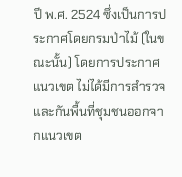ปี พ.ศ. 2524 ซึ่งเป็นการประกาศโดยกรมป่าไม้ (ในขณะนั้น) โดยการประกาศแนวเขต ไม่ได้มีการสำรวจและกันพื้นที่ชุมชนออกจากแนวเขต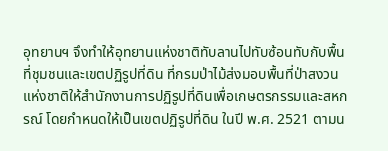อุทยานฯ จึงทำให้อุทยานแห่งชาติทับลานไปทับซ้อนทับกับพื้นที่ชุมชนและเขตปฏิรูปที่ดิน ที่กรมป่าไม้ส่งมอบพื้นที่ป่าสงวนแห่งชาติให้สำนักงานการปฏิรูปที่ดินเพื่อเกษตรกรรมและสหกรณ์ โดยกำหนดให้เป็นเขตปฏิรูปที่ดิน ในปี พ.ศ. 2521 ตามน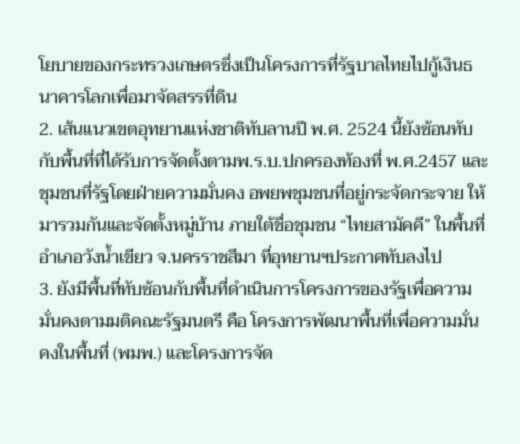โยบายของกระทรวงเกษตรซึ่งเป็นโครงการที่รัฐบาลไทยไปกู้เงินธนาคารโลกเพื่อมาจัดสรรที่ดิน
2. เส้นแนวเขตอุทยานแห่งชาติทับลานปี พ.ศ. 2524 นี้ยังซ้อนทับกับพื้นที่ที่ได้รับการจัดตั้งตามพ.ร.บ.ปกครองท้องที่ พ.ศ.2457 และชุมชนที่รัฐโดยฝ่ายความมั่นคง อพยพชุมชนที่อยู่กระจัดกระจาย ให้มารวมกันและจัดตั้งหมู่บ้าน ภายใต้ชื่อชุมชน “ไทยสามัคคี” ในพื้นที่อำเภอวังน้ำเขียว จ.นครราชสีมา ที่อุทยานฯประกาศทับลงไป
3. ยังมีพื้นที่ทับซ้อนกับพื้นที่ดำเนินการโครงการของรัฐเพื่อความมั่นคงตามมติคณะรัฐมนตรี คือ โครงการพัฒนาพื้นที่เพื่อความมั่นคงในพื้นที่ (พมพ.) และโครงการจัด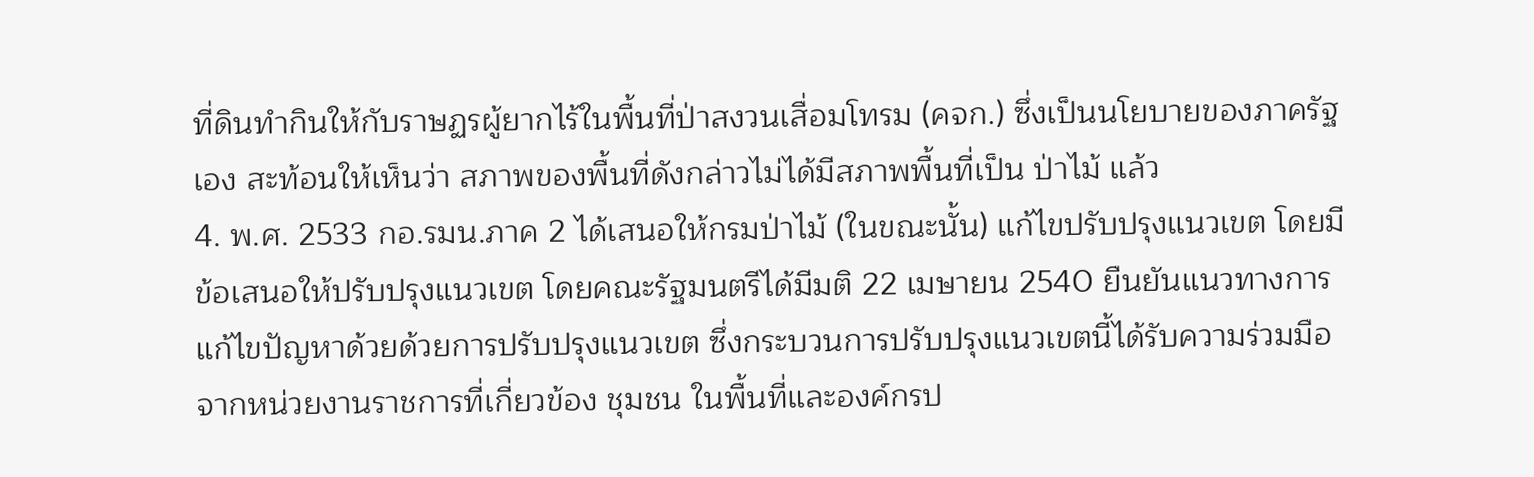ที่ดินทำกินให้กับราษฏรผู้ยากไร้ในพื้นที่ป่าสงวนเสื่อมโทรม (คจก.) ซึ่งเป็นนโยบายของภาครัฐเอง สะท้อนให้เห็นว่า สภาพของพื้นที่ดังกล่าวไม่ได้มีสภาพพื้นที่เป็น ป่าไม้ แล้ว
4. พ.ศ. 2533 กอ.รมน.ภาค 2 ได้เสนอให้กรมป่าไม้ (ในขณะนั้น) แก้ไขปรับปรุงแนวเขต โดยมีข้อเสนอให้ปรับปรุงแนวเขต โดยคณะรัฐมนตรีได้มีมติ 22 เมษายน 2540 ยืนยันแนวทางการแก้ไขปัญหาด้วยด้วยการปรับปรุงแนวเขต ซึ่งกระบวนการปรับปรุงแนวเขตนี้ได้รับความร่วมมือจากหน่วยงานราชการที่เกี่ยวข้อง ชุมชน ในพื้นที่และองค์กรป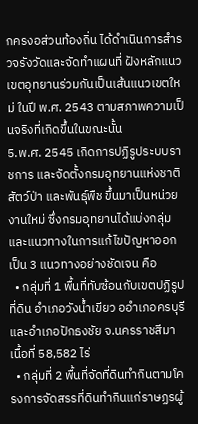กครงอส่วนท้องถิ่น ได้ดำเนินการสำรวจรังวัดและจัดทำแผนที่ ฝังหลักแนวเขตอุทยานร่วมกันเป็นเส้นแนวเขตใหม่ ในปี พ.ศ. 2543 ตามสภาพความเป็นจริงที่เกิดขึ้นในขณะนั้น
5.พ.ศ. 2545 เกิดการปฏิรูประบบราชการ และจัดตั้งกรมอุทยานแห่งชาติ สัตว์ป่า และพันธุ์พืช ขึ้นมาเป็นหน่วยงานใหม่ ซึ่งกรมอุทยานได้แบ่งกลุ่มและแนวทางในการแก้ไขปัญหาออกเป็น 3 แนวทางอย่างชัดเจน คือ
  • กลุ่มที่ 1 พื้นที่ทับซ้อนกับเขตปฏิรูปที่ดิน อำเภอวังน้ำเขียว ออำเภอครบุรี และอำเภอปักธงชัย จ.นครราชสีมา เนื้อที่ 58,582 ไร่
  • กลุ่มที่ 2 พื้นที่จัดที่ดินทำกินตามโครงการจัดสรรที่ดินทำกินแก่ราษฏรผู้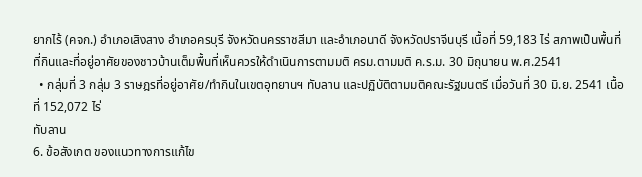ยากไร้ (คจก.) อำเภอเสิงสาง อำเภอครบุรี จังหวัดนครราชสีมา และอำเภอนาดี จังหวัดปราจีนบุรี เนื้อที่ 59,183 ไร่ สภาพเป็นพื้นที่ที่กินและที่อยู่อาศัยของชาวบ้านเต็มพื้นที่เห็นควรให้ดำเนินการตามมติ ครม.ตามมติ ค.ร.ม. 30 มิถุนายน พ.ศ.2541
  • กลุ่มที่ 3 กลุ่ม 3 ราษฎรที่อยู่อาศัย/ทำกินในเขตอุทยานฯ ทับลาน และปฏิบัติตามมติคณะรัฐมนตรี เมื่อวันที่ 30 มิ.ย. 2541 เนื้อที่ 152,072 ไร่
ทับลาน
6. ข้อสังเกต ของแนวทางการแก้ไข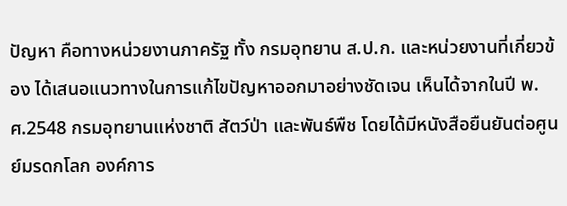ปัญหา คือทางหน่วยงานภาครัฐ ทั้ง กรมอุทยาน ส.ป.ก. และหน่วยงานที่เกี่ยวข้อง ได้เสนอแนวทางในการแก้ไขปัญหาออกมาอย่างชัดเจน เห็นได้จากในปี พ.ศ.2548 กรมอุทยานแห่งชาติ สัตว์ป่า และพันธ์พืช โดยได้มีหนังสือยืนยันต่อศูนย์มรดกโลก องค์การ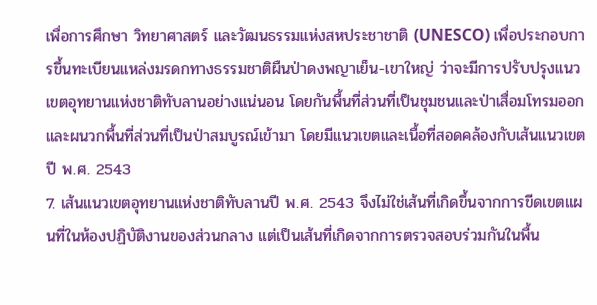เพื่อการศึกษา วิทยาศาสตร์ และวัฒนธรรมแห่งสหประชาชาติ (UNESCO) เพื่อประกอบการขึ้นทะเบียนแหล่งมรดกทางธรรมชาติผืนป่าดงพญาเย็น-เขาใหญ่ ว่าจะมีการปรับปรุงแนวเขตอุทยานแห่งชาติทับลานอย่างแน่นอน โดยกันพื้นที่ส่วนที่เป็นชุมชนและป่าเสื่อมโทรมออกและผนวกพื้นที่ส่วนที่เป็นป่าสมบูรณ์เข้ามา โดยมีแนวเขตและเนื้อที่สอดคล้องกับเส้นแนวเขตปี พ.ศ. 2543
7. เส้นแนวเขตอุทยานแห่งชาติทับลานปี พ.ศ. 2543 จึงไม่ใช่เส้นที่เกิดขึ้นจากการขีดเขตแผนที่ในห้องปฏิบัติงานของส่วนกลาง แต่เป็นเส้นที่เกิดจากการตรวจสอบร่วมกันในพื้น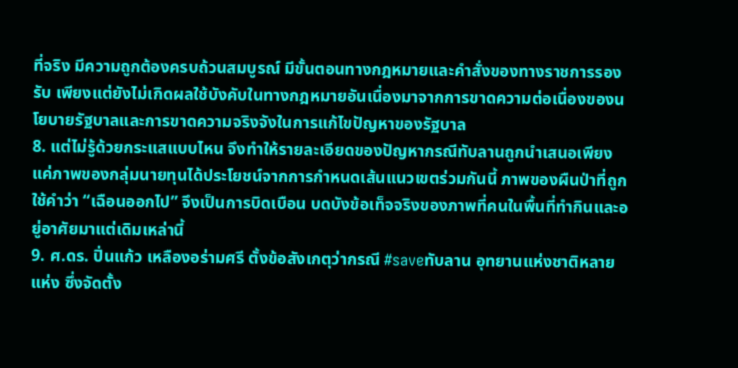ที่จริง มีความถูกต้องครบถ้วนสมบูรณ์ มีขั้นตอนทางกฎหมายและคำสั่งของทางราชการรองรับ เพียงแต่ยังไม่เกิดผลใช้บังคับในทางกฎหมายอันเนื่องมาจากการขาดความต่อเนื่องของนโยบายรัฐบาลและการขาดความจริงจังในการแก้ไขปัญหาของรัฐบาล
8. แต่ไม่รู้ด้วยกระแสแบบไหน จึงทำให้รายละเอียดของปัญหากรณีทับลานถูกนำเสนอเพียงแค่ภาพของกลุ่มนายทุนได้ประโยชน์จากการกำหนดเส้นแนวเขตร่วมกันนี้ ภาพของผืนป่าที่ถูก ใช้คำว่า “เฉือนออกไป” จึงเป็นการบิดเบือน บดบังข้อเท็จจริงของภาพที่คนในพื้นที่ทำกินและอยู่อาศัยมาแต่เดิมเหล่านี้
9. ศ.ดร. ปิ่นแก้ว เหลืองอร่ามศรี ตั้งข้อสังเกตุว่ากรณี #saveทับลาน อุทยานแห่งชาติหลายแห่ง ซึ่งจัดตั้ง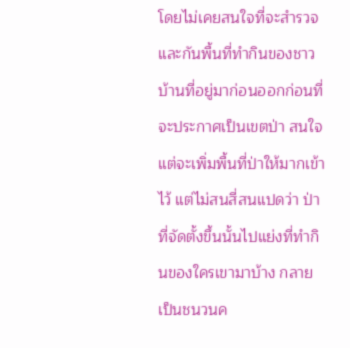โดยไม่เคยสนใจที่จะสำรวจและกันพื้นที่ทำกินของชาวบ้านที่อยู่มาก่อนออกก่อนที่จะประกาศเป็นเขตป่า สนใจแต่จะเพิ่มพื้นที่ป่าให้มากเข้าไว้ แต่ไม่สนสี่สนแปดว่า ป่าที่จัดตั้งขึ้นนั้นไปแย่งที่ทำกินของใครเขามาบ้าง กลายเป็นชนวนค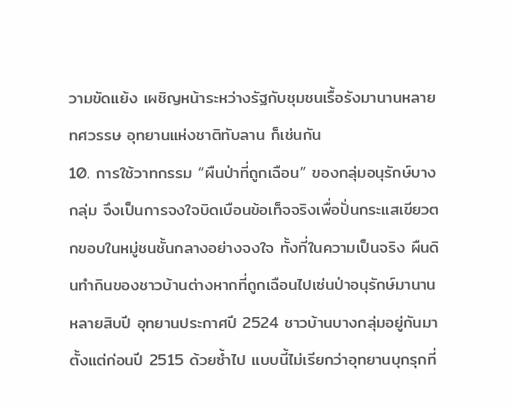วามขัดแย้ง เผชิญหน้าระหว่างรัฐกับชุมชนเรื้อรังมานานหลายทศวรรษ อุทยานแห่งชาติทับลาน ก็เช่นกัน
10. การใช้วาทกรรม “ผืนป่าที่ถูกเฉือน” ของกลุ่มอนุรักษ์บางกลุ่ม จึงเป็นการจงใจบิดเบือนข้อเท็จจริงเพื่อปั่นกระแสเขียวตกขอบในหมู่ชนชั้นกลางอย่างจงใจ ทั้งที่ในความเป็นจริง ผืนดินทำกินของชาวบ้านต่างหากที่ถูกเฉือนไปเซ่นป่าอนุรักษ์มานานหลายสิบปี อุทยานประกาศปี 2524 ชาวบ้านบางกลุ่มอยู่กันมาตั้งแต่ก่อนปี 2515 ด้วยซ้ำไป แบบนี้ไม่เรียกว่าอุทยานบุกรุกที่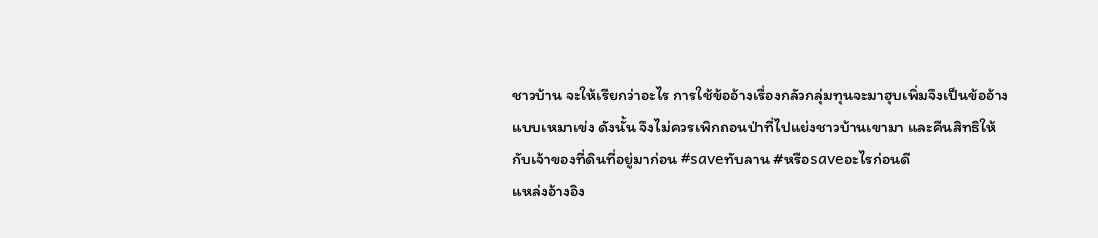ชาวบ้าน จะให้เรียกว่าอะไร การใช้ข้ออ้างเรื่องกลัวกลุ่มทุนจะมาฮุบเพิ่มจึงเป็นข้ออ้างแบบเหมาเข่ง ดังนั้น จึงไม่ควรเพิกถอนป่าที่ไปแย่งชาวบ้านเขามา และคืนสิทธิให้กับเจ้าของที่ดินที่อยู่มาก่อน #saveทับลาน #หรือsaveอะไรก่อนดี
แหล่งอ้างอิง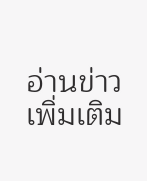อ่านข่าวเพิ่มเติม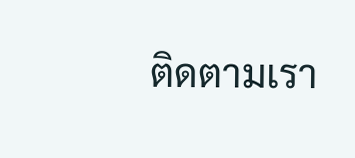ติดตามเรา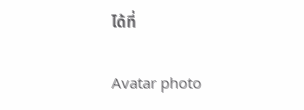ได้ที่

Avatar photo